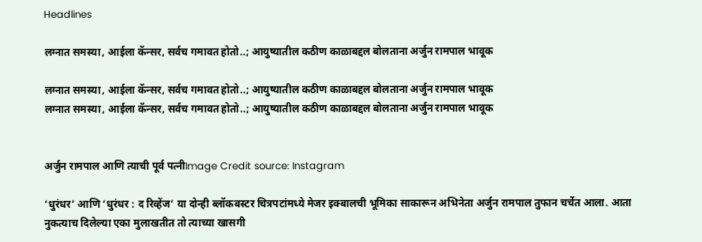Headlines

लग्नात समस्या, आईला कॅन्सर, सर्वच गमावत होतो..; आयुष्यातील कठीण काळाबद्दल बोलताना अर्जुन रामपाल भावूक

लग्नात समस्या, आईला कॅन्सर, सर्वच गमावत होतो..; आयुष्यातील कठीण काळाबद्दल बोलताना अर्जुन रामपाल भावूक
लग्नात समस्या, आईला कॅन्सर, सर्वच गमावत होतो..; आयुष्यातील कठीण काळाबद्दल बोलताना अर्जुन रामपाल भावूक


अर्जुन रामपाल आणि त्याची पूर्व पत्नीImage Credit source: Instagram

‘धुरंधर’ आणि ‘धुरंधर : द रिव्हेंज’ या दोन्ही ब्लॉकबस्टर चित्रपटांमध्ये मेजर इक्बालची भूमिका साकारून अभिनेता अर्जुन रामपाल तुफान चर्चेत आला. आता नुकत्याच दिलेल्या एका मुलाखतीत तो त्याच्या खासगी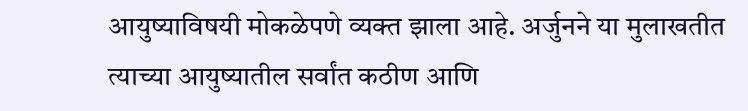आयुष्याविषयी मोकळेपणे व्यक्त झाला आहे. अर्जुनने या मुलाखतीत त्याच्या आयुष्यातील सर्वांत कठीण आणि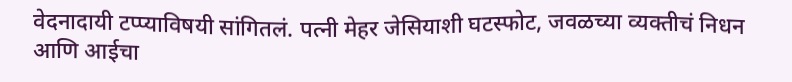वेदनादायी टप्प्याविषयी सांगितलं. पत्नी मेहर जेसियाशी घटस्फोट, जवळच्या व्यक्तीचं निधन आणि आईचा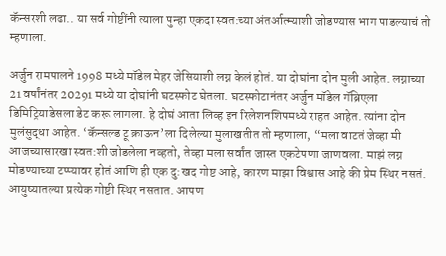कॅन्सरशी लढा.. या सर्व गोष्टींनी त्याला पुन्हा एकदा स्वत:च्या अंतर्आत्म्याशी जोडण्यास भाग पाडल्याचं तो म्हणाला.

अर्जुन रामपालने 1998 मध्ये मॉडेल मेहर जेसियाशी लग्न केलं होतं. या दोघांना दोन मुली आहेत. लग्नाच्या 21 वर्षांनंतर 20291 मध्ये या दोघांनी घटस्फोट घेतला. घटस्फोटानंतर अर्जुन मॉडेल गॅब्रिएला डिमिट्रियाडेसला डेट करू लागला. हे दोघं आता लिव्ह इन रिलेशनशिपमध्ये राहत आहेत. त्यांना दोन मुलंसुद्धा आहेत. ‘कॅन्सल्ड टू क्राऊन’ला दिलेल्या मुलाखतीत तो म्हणाला, “मला वाटतं जेव्हा मी आजच्यासारखा स्वत:शी जोडलेला नव्हतो, तेव्हा मला सर्वांत जास्त एकटेपणा जाणवला. माझं लग्न मोडण्याच्या टप्प्यावर होतं आणि ही एक दु:खद गोष्ट आहे, कारण माझा विश्वास आहे की प्रेम स्थिर नसतं. आयुष्यातल्या प्रत्येक गोष्टी स्थिर नसतात. आपण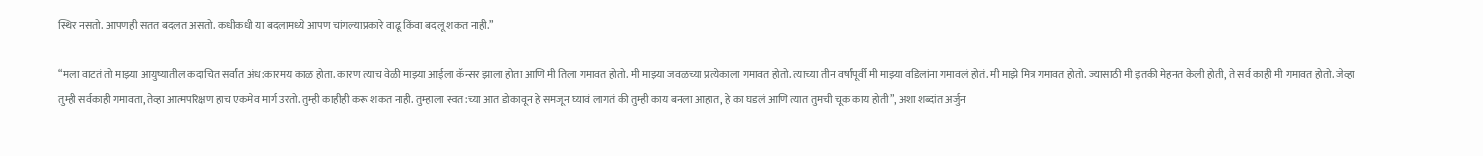स्थिर नसतो. आपणही सतत बदलत असतो. कधीकधी या बदलामध्ये आपण चांगल्याप्रकारे वाढू किंवा बदलू शकत नाही.”

“मला वाटतं तो माझ्या आयुष्यातील कदाचित सर्वांत अंध:कारमय काळ होता. कारण त्याच वेळी माझ्या आईला कॅन्सर झाला होता आणि मी तिला गमावत होतो. मी माझ्या जवळच्या प्रत्येकाला गमावत होतो. त्याच्या तीन वर्षांपूर्वी मी माझ्या वडिलांना गमावलं होतं. मी माझे मित्र गमावत होतो. ज्यासाठी मी इतकी मेहनत केली होती, ते सर्व काही मी गमावत होतो. जेव्हा तुम्ही सर्वकाही गमावता, तेव्हा आत्मपरिक्षण हाच एकमेव मार्ग उरतो. तुम्ही काहीही करू शकत नाही. तुम्हाला स्वत:च्या आत डोकावून हे समजून घ्यावं लागतं की तुम्ही काय बनला आहात, हे का घडलं आणि त्यात तुमची चूक काय होती”, अशा शब्दांत अर्जुन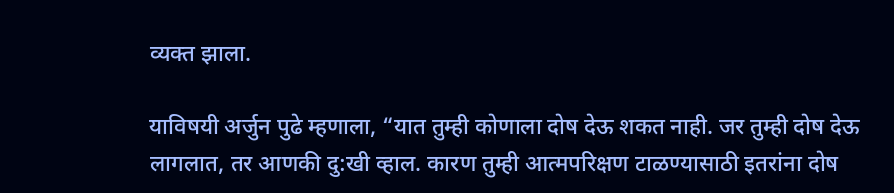व्यक्त झाला.

याविषयी अर्जुन पुढे म्हणाला, “यात तुम्ही कोणाला दोष देऊ शकत नाही. जर तुम्ही दोष देऊ लागलात, तर आणकी दु:खी व्हाल. कारण तुम्ही आत्मपरिक्षण टाळण्यासाठी इतरांना दोष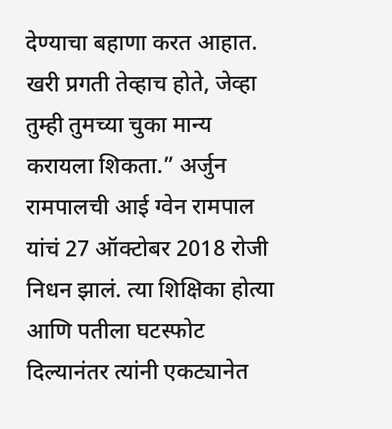देण्याचा बहाणा करत आहात. खरी प्रगती तेव्हाच होते, जेव्हा तुम्ही तुमच्या चुका मान्य करायला शिकता.” अर्जुन रामपालची आई ग्वेन रामपाल यांचं 27 ऑक्टोबर 2018 रोजी निधन झालं. त्या शिक्षिका होत्या आणि पतीला घटस्फोट दिल्यानंतर त्यांनी एकट्यानेत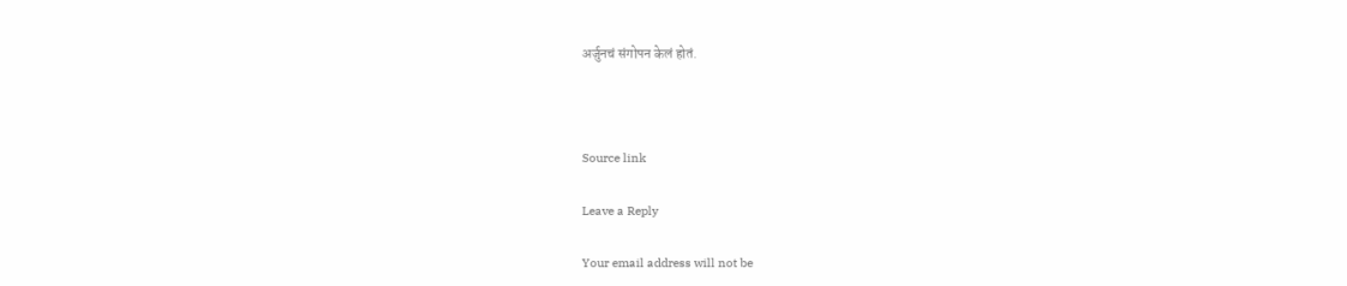अर्जुनचं संगोपन केलं होतं.



Source link

Leave a Reply

Your email address will not be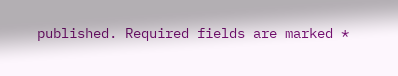published. Required fields are marked *